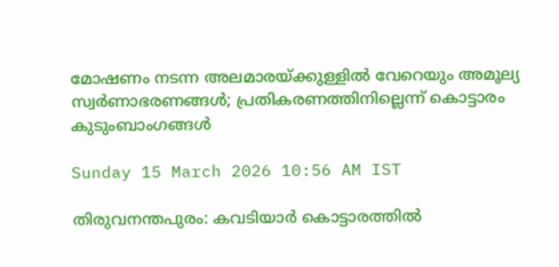മോഷണം നടന്ന അലമാരയ്ക്കുള്ളിൽ വേറെയും അമൂല്യ സ്വർണാഭരണങ്ങൾ; പ്രതികരണത്തിനില്ലെന്ന് കൊട്ടാരം കുടുംബാംഗങ്ങൾ

Sunday 15 March 2026 10:56 AM IST

തിരുവനന്തപുരം: കവടിയാർ കൊട്ടാരത്തിൽ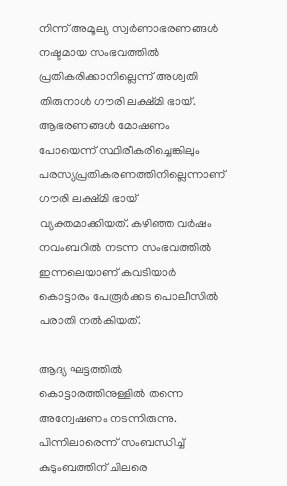നിന്ന് അമൂല്യ സ്വർണാഭരണങ്ങൾ നഷ്ടമായ സംഭവത്തിൽ പ്രതികരിക്കാനില്ലെന്ന് അശ്വതി തിരുനാൾ ഗൗരി ലക്ഷ്മി ഭായ്. ആഭരണങ്ങൾ മോഷണം പോയെന്ന് സ്ഥിരീകരിച്ചെങ്കിലും പരസ്യപ്രതികരണത്തിനില്ലെന്നാണ് ഗൗരി ലക്ഷ്മി ഭായ് വ്യക്തമാക്കിയത്. കഴിഞ്ഞ വർഷം നവംബറിൽ നടന്ന സംഭവത്തിൽ ഇന്നലെയാണ് കവടിയാർ കൊട്ടാരം പേരൂർക്കട പൊലീസിൽ പരാതി നൽകിയത്.

ആദ്യ ഘട്ടത്തിൽ കൊട്ടാരത്തിനുള്ളിൽ തന്നെ അന്വേഷണം നടന്നിരുന്നു. പിന്നിലാരെന്ന് സംബന്ധിച്ച് കുടുംബത്തിന് ചിലരെ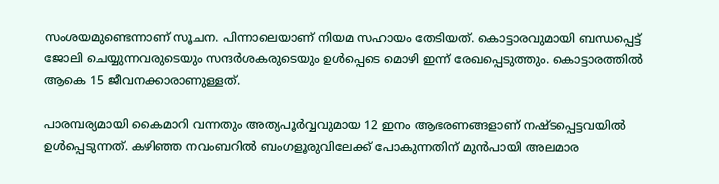സംശയമുണ്ടെന്നാണ് സൂചന. പിന്നാലെയാണ് നിയമ സഹായം തേടിയത്. കൊട്ടാരവുമായി ബന്ധപ്പെട്ട് ജോലി ചെയ്യുന്നവരുടെയും സന്ദർശകരുടെയും ഉൾപ്പെടെ മൊഴി ഇന്ന് രേഖപ്പെടുത്തും. കൊട്ടാരത്തിൽ ആകെ 15 ജീവനക്കാരാണുള്ളത്.

പാരമ്പര്യമായി കൈമാറി വന്നതും അത്യപൂർവ്വവുമായ 12 ഇനം ആഭരണങ്ങളാണ് നഷ്ടപ്പെട്ടവയിൽ ഉൾപ്പെടുന്നത്. കഴിഞ്ഞ നവംബറിൽ ബംഗളൂരുവിലേക്ക് പോകുന്നതിന് മുൻപായി അലമാര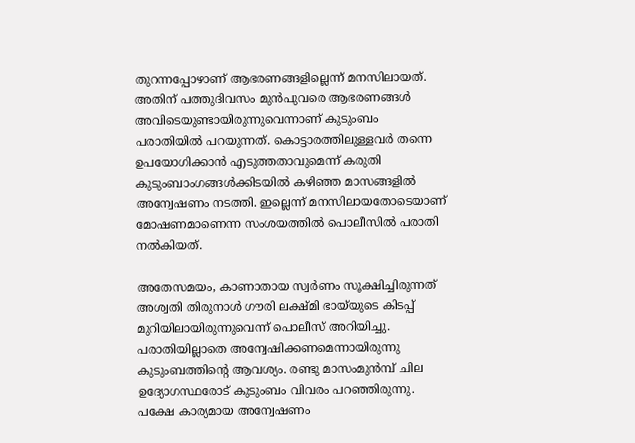തുറന്നപ്പോഴാണ് ആഭരണങ്ങളില്ലെന്ന് മനസിലായത്. അതിന് പത്തുദിവസം മുൻപുവരെ ആഭരണങ്ങൾ അവിടെയുണ്ടായിരുന്നുവെന്നാണ് കുടുംബം പരാതിയിൽ പറയുന്നത്. കൊട്ടാരത്തിലുള്ളവർ തന്നെ ഉപയോഗിക്കാൻ എടുത്തതാവുമെന്ന് കരുതി കുടുംബാംഗങ്ങൾക്കിടയിൽ കഴിഞ്ഞ മാസങ്ങളിൽ അന്വേഷണം നടത്തി. ഇല്ലെന്ന് മനസിലായതോടെയാണ് മോഷണമാണെന്ന സംശയത്തിൽ പൊലീസിൽ പരാതി നൽകിയത്.

അതേസമയം, കാണാതായ സ്വർണം സൂക്ഷിച്ചിരുന്നത് അശ്വതി തിരുനാൾ ഗൗരി ലക്ഷ്മി ഭായ്‌യുടെ കിടപ്പ് മുറിയിലായിരുന്നുവെന്ന് പൊലീസ് അറിയിച്ചു. പരാതിയില്ലാതെ അന്വേഷിക്കണമെന്നായിരുന്നു കുടുംബത്തിന്റെ ആവശ്യം. രണ്ടു മാസംമുൻമ്പ് ചില ഉദ്യോഗസ്ഥരോട് കുടുംബം വിവരം പറഞ്ഞിരുന്നു. പക്ഷേ കാര്യമായ അന്വേഷണം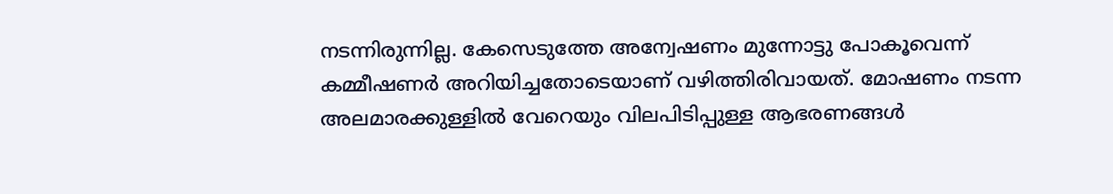നടന്നിരുന്നില്ല. കേസെടുത്തേ അന്വേഷണം മുന്നോട്ടു പോകൂവെന്ന് കമ്മീഷണർ അറിയിച്ചതോടെയാണ് വഴിത്തിരിവായത്. മോഷണം നടന്ന അലമാരക്കുള്ളിൽ വേറെയും വിലപിടിപ്പുള്ള ആഭരണങ്ങൾ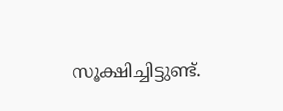സൂക്ഷിച്ചിട്ടുണ്ട്.